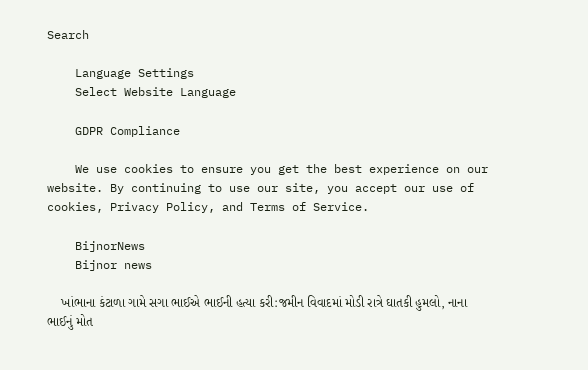Search

    Language Settings
    Select Website Language

    GDPR Compliance

    We use cookies to ensure you get the best experience on our website. By continuing to use our site, you accept our use of cookies, Privacy Policy, and Terms of Service.

    BijnorNews
    Bijnor news

    ખાંભાના કંટાળા ગામે સગા ભાઈએ ભાઈની હત્યા કરી:જમીન વિવાદમાં મોડી રાત્રે ઘાતકી હુમલો, નાના ભાઈનું મોત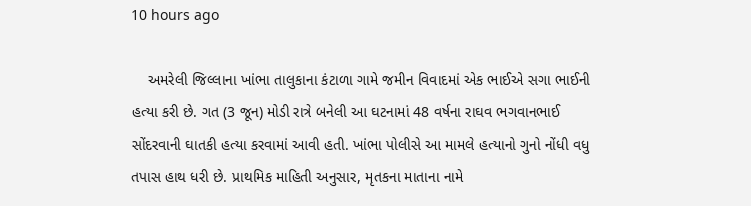10 hours ago

    અમરેલી જિલ્લાના ખાંભા તાલુકાના કંટાળા ગામે જમીન વિવાદમાં એક ભાઈએ સગા ભાઈની હત્યા કરી છે. ગત (3 જૂન) મોડી રાત્રે બનેલી આ ઘટનામાં 48 વર્ષના રાઘવ ભગવાનભાઈ સોંદરવાની ઘાતકી હત્યા કરવામાં આવી હતી. ખાંભા પોલીસે આ મામલે હત્યાનો ગુનો નોંધી વધુ તપાસ હાથ ધરી છે. પ્રાથમિક માહિતી અનુસાર, મૃતકના માતાના નામે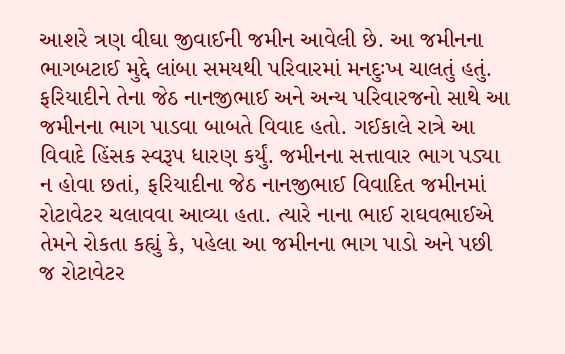આશરે ત્રણ વીઘા જીવાઈની જમીન આવેલી છે. આ જમીનના ભાગબટાઈ મુદ્દે લાંબા સમયથી પરિવારમાં મનદુઃખ ચાલતું હતું. ફરિયાદીને તેના જેઠ નાનજીભાઈ અને અન્ય પરિવારજનો સાથે આ જમીનના ભાગ પાડવા બાબતે વિવાદ હતો. ગઈકાલે રાત્રે આ વિવાદે હિંસક સ્વરૂપ ધારણ કર્યું. જમીનના સત્તાવાર ભાગ પડ્યા ન હોવા છતાં, ફરિયાદીના જેઠ નાનજીભાઈ વિવાદિત જમીનમાં રોટાવેટર ચલાવવા આવ્યા હતા. ત્યારે નાના ભાઈ રાઘવભાઈએ તેમને રોકતા કહ્યું કે, પહેલા આ જમીનના ભાગ પાડો અને પછી જ રોટાવેટર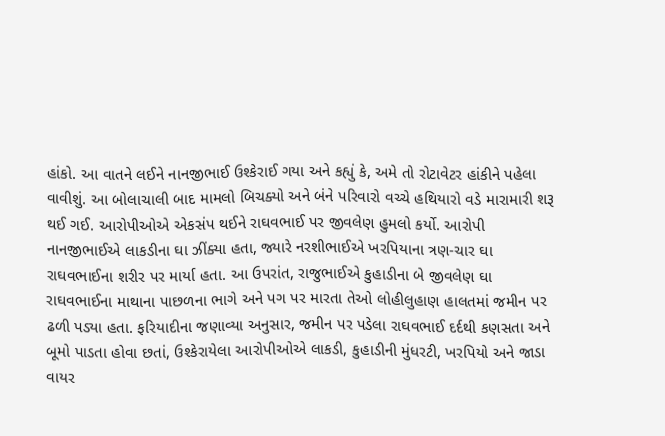હાંકો. આ વાતને લઈને નાનજીભાઈ ઉશ્કેરાઈ ગયા અને કહ્યું કે, અમે તો રોટાવેટર હાંકીને પહેલા વાવીશું. આ બોલાચાલી બાદ મામલો બિચક્યો અને બંને પરિવારો વચ્ચે હથિયારો વડે મારામારી શરૂ થઈ ગઈ. આરોપીઓએ એકસંપ થઈને રાઘવભાઈ પર જીવલેણ હુમલો કર્યો. આરોપી નાનજીભાઈએ લાકડીના ઘા ઝીંક્યા હતા, જ્યારે નરશીભાઈએ ખરપિયાના ત્રણ-ચાર ઘા રાઘવભાઈના શરીર પર માર્યા હતા. આ ઉપરાંત, રાજુભાઈએ કુહાડીના બે જીવલેણ ઘા રાઘવભાઈના માથાના પાછળના ભાગે અને પગ પર મારતા તેઓ લોહીલુહાણ હાલતમાં જમીન પર ઢળી પડ્યા હતા. ફરિયાદીના જણાવ્યા અનુસાર, જમીન પર પડેલા રાઘવભાઈ દર્દથી કણસતા અને બૂમો પાડતા હોવા છતાં, ઉશ્કેરાયેલા આરોપીઓએ લાકડી, કુહાડીની મુંધરટી, ખરપિયો અને જાડા વાયર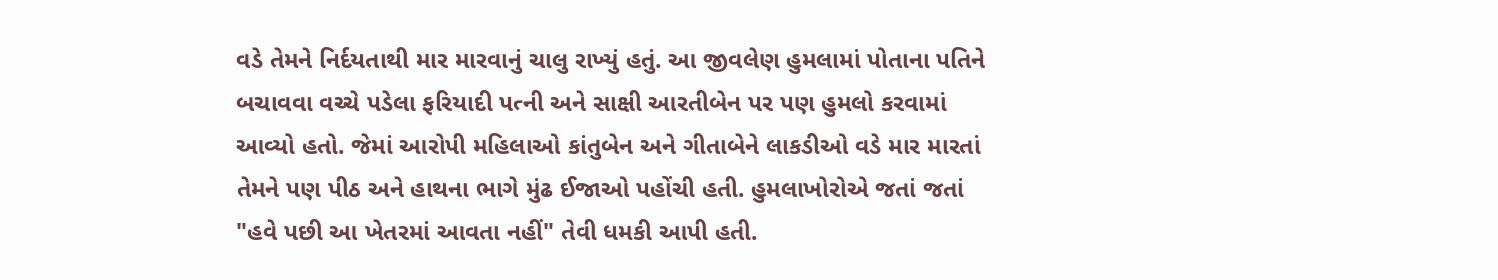વડે તેમને નિર્દયતાથી માર મારવાનું ચાલુ રાખ્યું હતું. આ જીવલેણ હુમલામાં પોતાના પતિને બચાવવા વચ્ચે પડેલા ફરિયાદી પત્ની અને સાક્ષી આરતીબેન પર પણ હુમલો કરવામાં આવ્યો હતો. જેમાં આરોપી મહિલાઓ કાંતુબેન અને ગીતાબેને લાકડીઓ વડે માર મારતાં તેમને પણ પીઠ અને હાથના ભાગે મુંઢ ઈજાઓ પહોંચી હતી. હુમલાખોરોએ જતાં જતાં "હવે પછી આ ખેતરમાં આવતા નહીં" તેવી ધમકી આપી હતી.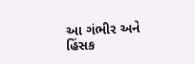આ ગંભીર અને હિંસક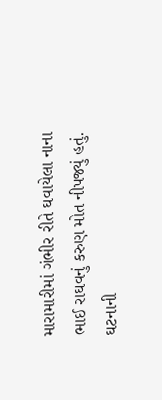મારામારીમાં ગંભીર રીતે ઘવાયેલા નાના ભાઈ રાઘવનું કરુણ મોત નીપજ્યું હતું. ઘટનાની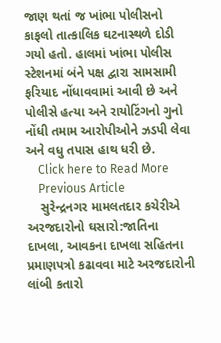જાણ થતાં જ ખાંભા પોલીસનો કાફલો તાત્કાલિક ઘટનાસ્થળે દોડી ગયો હતો. હાલમાં ખાંભા પોલીસ સ્ટેશનમાં બંને પક્ષ દ્વારા સામસામી ફરિયાદ નોંધાવવામાં આવી છે અને પોલીસે હત્યા અને રાયોટિંગનો ગુનો નોંધી તમામ આરોપીઓને ઝડપી લેવા અને વધુ તપાસ હાથ ધરી છે.
    Click here to Read More
    Previous Article
    સુરેન્દ્રનગર મામલતદાર કચેરીએ અરજદારોનો ઘસારો:જાતિના દાખલા, આવકના દાખલા સહિતના પ્રમાણપત્રો કઢાવવા માટે અરજદારોની લાંબી કતારો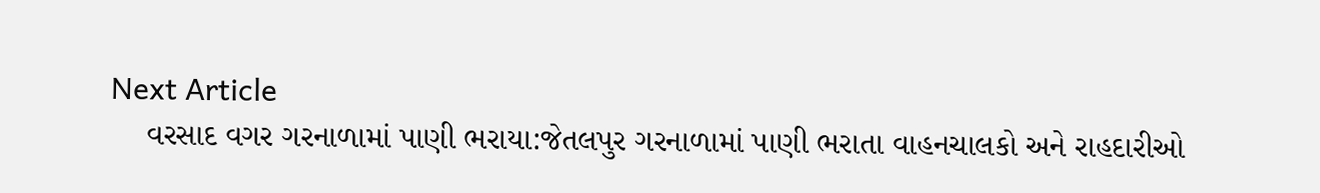Next Article
    વરસાદ વગર ગરનાળામાં પાણી ભરાયા:જેતલપુર ગરનાળામાં પાણી ભરાતા વાહનચાલકો અને રાહદારીઓ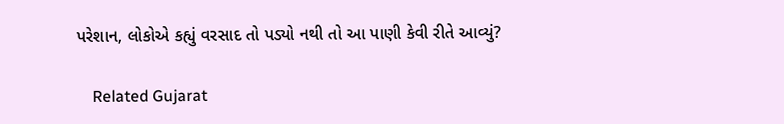પરેશાન, લોકોએ કહ્યું વરસાદ તો પડ્યો નથી તો આ પાણી કેવી રીતે આવ્યું?

    Related Gujarat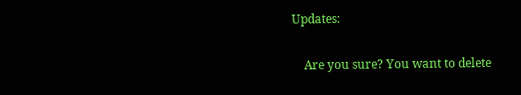Updates:

    Are you sure? You want to delete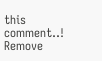this comment..! Remove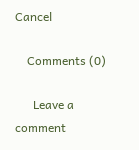Cancel

    Comments (0)

      Leave a comment